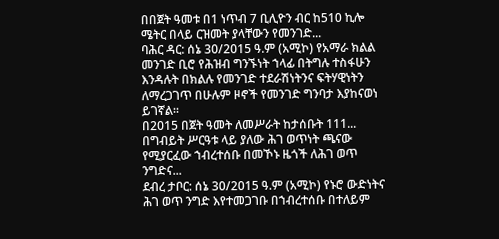በበጀት ዓመቱ በ1 ነጥብ 7 ቢሊዮን ብር ከ510 ኪሎ ሜትር በላይ ርዝመት ያላቸውን የመንገድ...
ባሕር ዳር: ሰኔ 30/2015 ዓ.ም (አሚኮ) የአማራ ክልል መንገድ ቢሮ የሕዝብ ግንኙነት ኀላፊ በትግሉ ተስፋሁን እንዳሉት በክልሉ የመንገድ ተደራሽነትንና ፍትሃዊነትን ለማረጋገጥ በሁሉም ዞኖች የመንገድ ግንባታ እያከናወነ ይገኛል፡፡
በ2015 በጀት ዓመት ለመሥራት ከታሰቡት 111...
በግብይት ሥርዓቱ ላይ ያለው ሕገ ወጥነት ጫናው የሚያርፈው ኀብረተሰቡ በመኾኑ ዜጎች ለሕገ ወጥ ንግድና...
ደብረ ታቦር: ሰኔ 30/2015 ዓ.ም (አሚኮ) የኑሮ ውድነትና ሕገ ወጥ ንግድ እየተመጋገቡ በኀብረተሰቡ በተለይም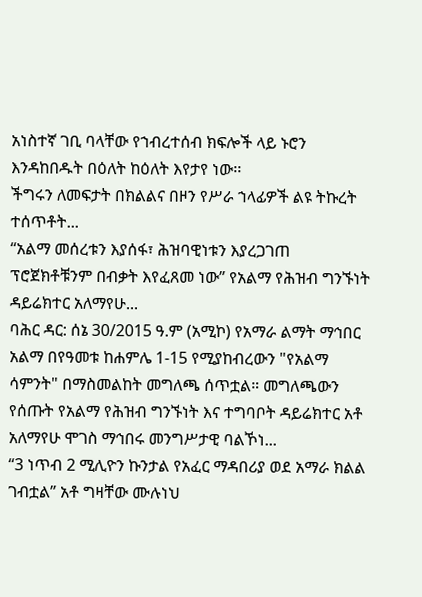አነስተኛ ገቢ ባላቸው የኀብረተሰብ ክፍሎች ላይ ኑሮን እንዳከበዱት በዕለት ከዕለት እየታየ ነው፡፡
ችግሩን ለመፍታት በክልልና በዞን የሥራ ኀላፊዎች ልዩ ትኩረት ተሰጥቶት...
“አልማ መሰረቱን እያሰፋ፣ ሕዝባዊነቱን እያረጋገጠ ፕሮጀክቶቹንም በብቃት እየፈጸመ ነው” የአልማ የሕዝብ ግንኙነት ዳይሬክተር አለማየሁ...
ባሕር ዳር: ሰኔ 30/2015 ዓ.ም (አሚኮ) የአማራ ልማት ማኅበር አልማ በየዓመቱ ከሐምሌ 1-15 የሚያከብረውን "የአልማ ሳምንት" በማስመልከት መግለጫ ሰጥቷል። መግለጫውን የሰጡት የአልማ የሕዝብ ግንኙነት እና ተግባቦት ዳይሬክተር አቶ አለማየሁ ሞገስ ማኅበሩ መንግሥታዊ ባልኾነ...
“3 ነጥብ 2 ሚሊዮን ኩንታል የአፈር ማዳበሪያ ወደ አማራ ክልል ገብቷል” አቶ ግዛቸው ሙሉነህ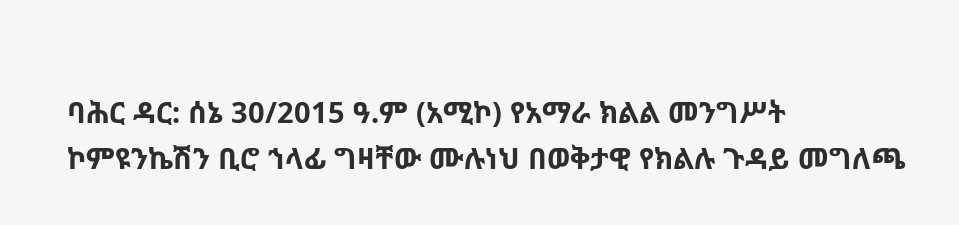ባሕር ዳር: ሰኔ 30/2015 ዓ.ም (አሚኮ) የአማራ ክልል መንግሥት ኮምዩንኬሽን ቢሮ ኀላፊ ግዛቸው ሙሉነህ በወቅታዊ የክልሉ ጉዳይ መግለጫ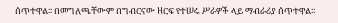ሰጥተዋል፡፡ በመግለጫቸውም በግብርናው ዘርፍ የተሠሩ ሥራዎች ላይ ማብራሪያ ሰጥተዋል፡፡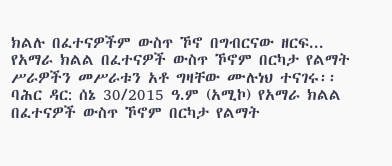ክልሉ በፈተናዎችም ውስጥ ኾኖ በግብርናው ዘርፍ...
የአማራ ክልል በፈተናዎች ውስጥ ኾኖም በርካታ የልማት ሥራዎችን መሥራቱን አቶ ግዛቸው ሙሉነህ ተናገሩ፡፡
ባሕር ዳር: ሰኔ 30/2015 ዓ.ም (አሚኮ) የአማራ ክልል በፈተናዎች ውስጥ ኾኖም በርካታ የልማት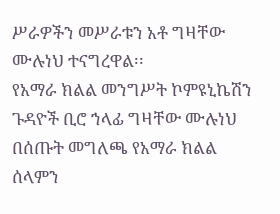ሥራዎችን መሥራቱን አቶ ግዛቸው ሙሉነህ ተናግረዋል፡፡
የአማራ ክልል መንግሥት ኮምዩኒኬሽን ጉዳዮች ቢሮ ኀላፊ ግዛቸው ሙሉነህ በሰጡት መግለጫ የአማራ ክልል ሰላምን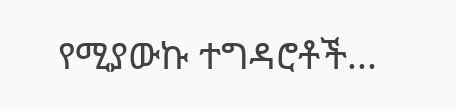የሚያውኩ ተግዳሮቶች...